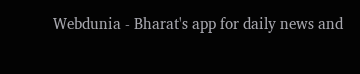Webdunia - Bharat's app for daily news and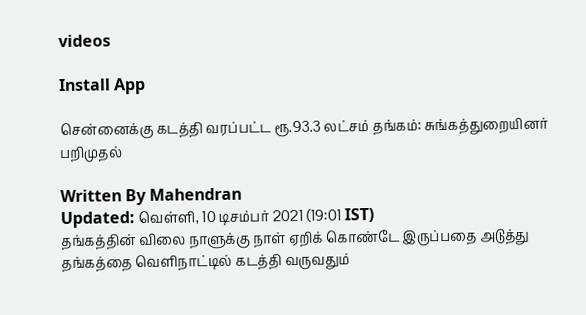videos

Install App

சென்னைக்கு கடத்தி வரப்பட்ட ரூ.93.3 லட்சம் தங்கம்: சுங்கத்துறையினர் பறிமுதல்

Written By Mahendran
Updated: வெள்ளி, 10 டிசம்பர் 2021 (19:01 IST)
தங்கத்தின் விலை நாளுக்கு நாள் ஏறிக் கொண்டே இருப்பதை அடுத்து தங்கத்தை வெளிநாட்டில் கடத்தி வருவதும்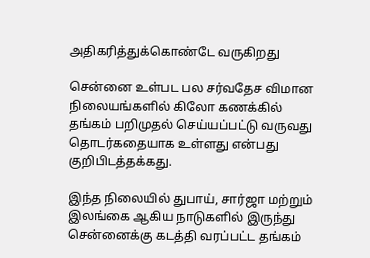அதிகரித்துக்கொண்டே வருகிறது

சென்னை உள்பட பல சர்வதேச விமான நிலையங்களில் கிலோ கணக்கில் தங்கம் பறிமுதல் செய்யப்பட்டு வருவது தொடர்கதையாக உள்ளது என்பது குறிபிடத்தக்கது.

இந்த நிலையில் துபாய், சார்ஜா மற்றும் இலங்கை ஆகிய நாடுகளில் இருந்து சென்னைக்கு கடத்தி வரப்பட்ட தங்கம்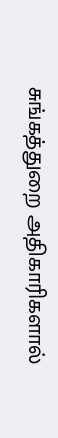சுங்கத்துறை அதிகாரிகளால்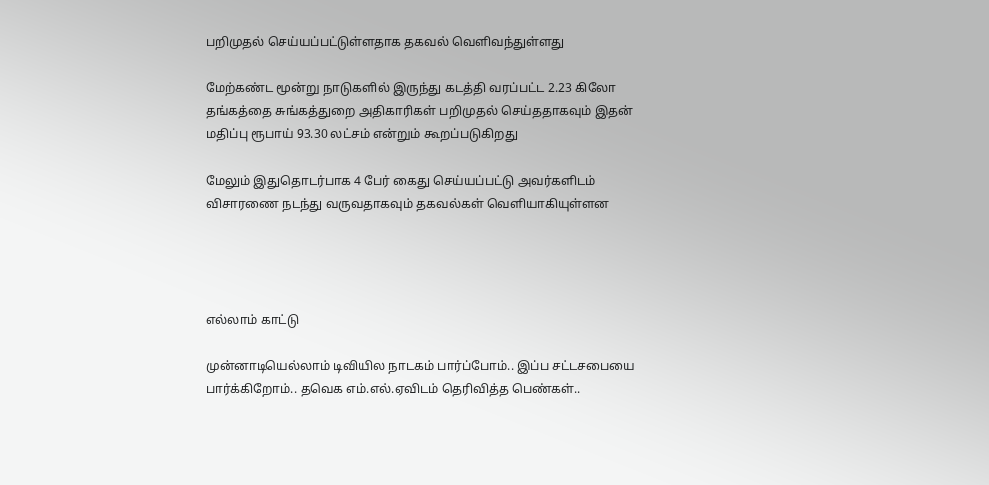பறிமுதல் செய்யப்பட்டுள்ளதாக தகவல் வெளிவந்துள்ளது

மேற்கண்ட மூன்று நாடுகளில் இருந்து கடத்தி வரப்பட்ட 2.23 கிலோ தங்கத்தை சுங்கத்துறை அதிகாரிகள் பறிமுதல் செய்ததாகவும் இதன் மதிப்பு ரூபாய் 93.30 லட்சம் என்றும் கூறப்படுகிறது

மேலும் இதுதொடர்பாக 4 பேர் கைது செய்யப்பட்டு அவர்களிடம் விசாரணை நடந்து வருவதாகவும் தகவல்கள் வெளியாகியுள்ளன




எல்லாம் காட்டு

முன்னாடியெல்லாம் டிவியில நாடகம் பார்ப்போம்.. இப்ப சட்டசபையை பார்க்கிறோம்.. தவெக எம்.எல்.ஏவிடம் தெரிவித்த பெண்கள்..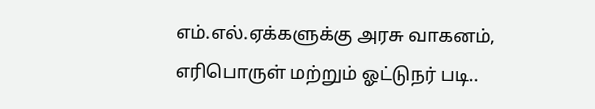எம்.எல்.ஏக்களுக்கு அரசு வாகனம், எரிபொருள் மற்றும் ஓட்டுநர் படி..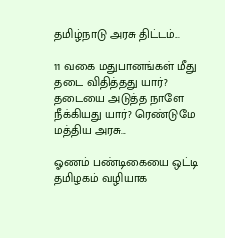தமிழ்நாடு அரசு திட்டம்...

11 வகை மதுபானங்கள் மீது தடை விதித்தது யார்? தடையை அடுத்த நாளே நீக்கியது யார்? ரெண்டுமே மத்திய அரசு...

ஓணம் பண்டிகையை ஒட்டி தமிழகம் வழியாக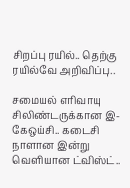சிறப்பு ரயில்.. தெற்கு ரயில்வே அறிவிப்பு..

சமையல் எரிவாயு சிலிண்டருக்கான இ-கேஒய்சி.. கடைசி நாளான இன்று வெளியான ட்விஸ்ட்..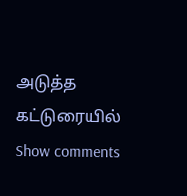அடுத்த கட்டுரையில்
Show comments